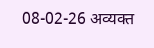08-02-26 अव्यक्त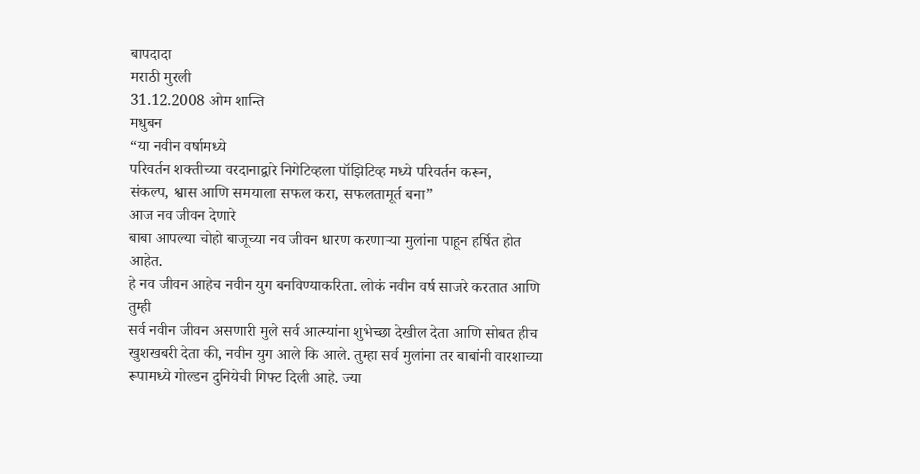बापदादा
मराठी मुरली
31.12.2008 ओम शान्ति
मधुबन
“या नवीन वर्षामध्ये
परिवर्तन शक्तीच्या वरदानाद्वारे निगेटिव्हला पॉझिटिव्ह मध्ये परिवर्तन करून,
संकल्प, श्वास आणि समयाला सफल करा, सफलतामूर्त बना”
आज नव जीवन देणारे
बाबा आपल्या चोहो बाजूच्या नव जीवन धारण करणाऱ्या मुलांना पाहून हर्षित होत आहेत.
हे नव जीवन आहेच नवीन युग बनविण्याकरिता. लोकं नवीन वर्ष साजरे करतात आणि तुम्ही
सर्व नवीन जीवन असणारी मुले सर्व आत्म्यांना शुभेच्छा देखील देता आणि सोबत हीच
खुशखबरी देता की, नवीन युग आले कि आले. तुम्हा सर्व मुलांना तर बाबांनी वारशाच्या
रूपामध्ये गोल्डन दुनियेची गिफ्ट दिली आहे. ज्या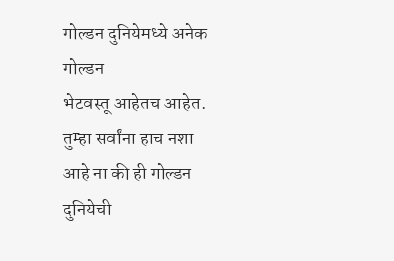गोल्डन दुनियेमध्ये अनेक गोल्डन
भेटवस्तू आहेतच आहेत. तुम्हा सर्वांना हाच नशा आहे ना की ही गोल्डन दुनियेची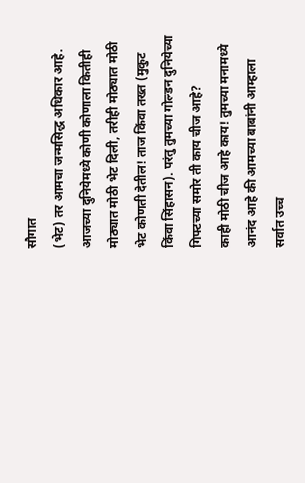सौगात
(भेट) तर आमचा जन्मसिद्ध अधिकार आहे. आजच्या दुनियेमध्ये कोणी कोणाला कितीही
मोठ्यात मोठी भेट दिली, तरीही मोठ्यात मोठी भेट कोणती देतील! ताज किंवा तख्त (मुकुट
किंवा सिंहासन). परंतु तुमच्या गोल्डन दुनियेच्या गिफ्टच्या समोर ती काय चीज आहे?
काही मोठी चीज आहे काय! तुमच्या मनामध्ये आनंद आहे की आमच्या बाबांनी आम्हाला
सर्वात उच्च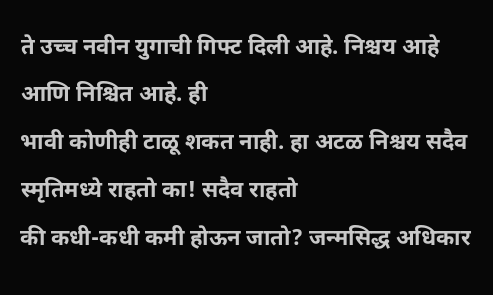ते उच्च नवीन युगाची गिफ्ट दिली आहे. निश्चय आहे आणि निश्चित आहे. ही
भावी कोणीही टाळू शकत नाही. हा अटळ निश्चय सदैव स्मृतिमध्ये राहतो का! सदैव राहतो
की कधी-कधी कमी होऊन जातो? जन्मसिद्ध अधिकार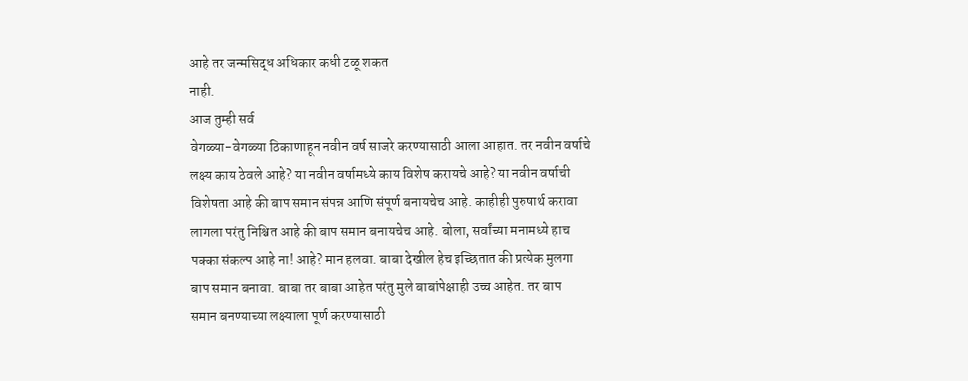आहे तर जन्मसिद्ध अधिकार कधी टळू शकत
नाही.
आज तुम्ही सर्व
वेगळ्या-वेगळ्या ठिकाणाहून नवीन वर्ष साजरे करण्यासाठी आला आहात. तर नवीन वर्षाचे
लक्ष्य काय ठेवले आहे? या नवीन वर्षामध्ये काय विशेष करायचे आहे? या नवीन वर्षाची
विशेषता आहे की बाप समान संपन्न आणि संपूर्ण बनायचेच आहे. काहीही पुरुषार्थ करावा
लागला परंतु निश्चित आहे की बाप समान बनायचेच आहे. बोला, सर्वांच्या मनामध्ये हाच
पक्का संकल्प आहे ना! आहे? मान हलवा. बाबा देखील हेच इच्छितात की प्रत्येक मुलगा
बाप समान बनावा. बाबा तर बाबा आहेत परंतु मुले बाबांपेक्षाही उच्च आहेत. तर बाप
समान बनण्याच्या लक्ष्याला पूर्ण करण्यासाठी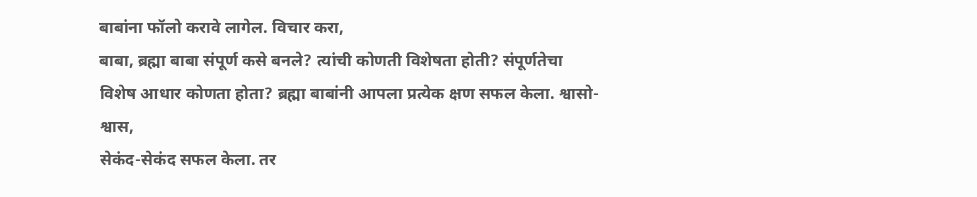बाबांना फॉलो करावे लागेल. विचार करा,
बाबा, ब्रह्मा बाबा संपूर्ण कसे बनले? त्यांची कोणती विशेषता होती? संपूर्णतेचा
विशेष आधार कोणता होता? ब्रह्मा बाबांनी आपला प्रत्येक क्षण सफल केला. श्वासो-श्वास,
सेकंद-सेकंद सफल केला. तर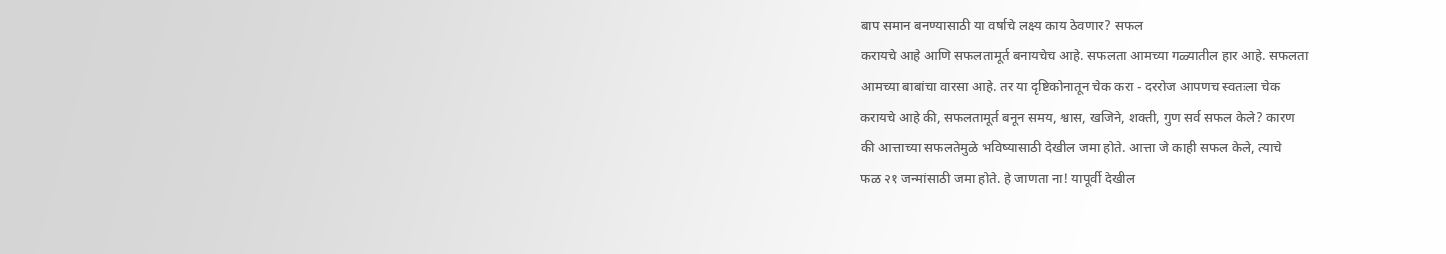बाप समान बनण्यासाठी या वर्षाचे लक्ष्य काय ठेवणार? सफल
करायचे आहे आणि सफलतामूर्त बनायचेच आहे. सफलता आमच्या गळ्यातील हार आहे. सफलता
आमच्या बाबांचा वारसा आहे. तर या दृष्टिकोनातून चेक करा - दररोज आपणच स्वतःला चेक
करायचे आहे की, सफलतामूर्त बनून समय, श्वास, खजिने, शक्ती, गुण सर्व सफल केले? कारण
की आत्ताच्या सफलतेमुळे भविष्यासाठी देखील जमा होते. आत्ता जे काही सफल केले, त्याचे
फळ २१ जन्मांसाठी जमा होते. हे जाणता ना! यापूर्वी देखील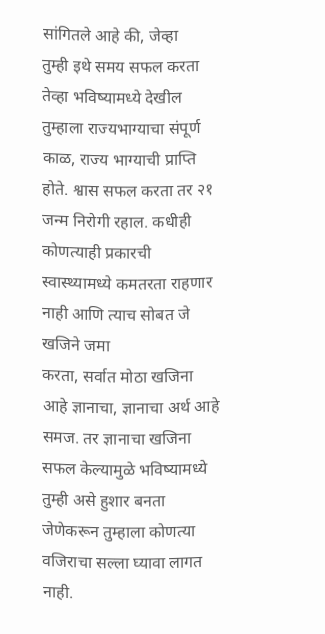सांगितले आहे की, जेव्हा
तुम्ही इथे समय सफल करता तेव्हा भविष्यामध्ये देखील तुम्हाला राज्यभाग्याचा संपूर्ण
काळ, राज्य भाग्याची प्राप्ति होते. श्वास सफल करता तर २१ जन्म निरोगी रहाल. कधीही
कोणत्याही प्रकारची स्वास्थ्यामध्ये कमतरता राहणार नाही आणि त्याच सोबत जे खजिने जमा
करता, सर्वात मोठा खजिना आहे ज्ञानाचा, ज्ञानाचा अर्थ आहे समज. तर ज्ञानाचा खजिना
सफल केल्यामुळे भविष्यामध्ये तुम्ही असे हुशार बनता जेणेकरून तुम्हाला कोणत्या
वजिराचा सल्ला घ्यावा लागत नाही.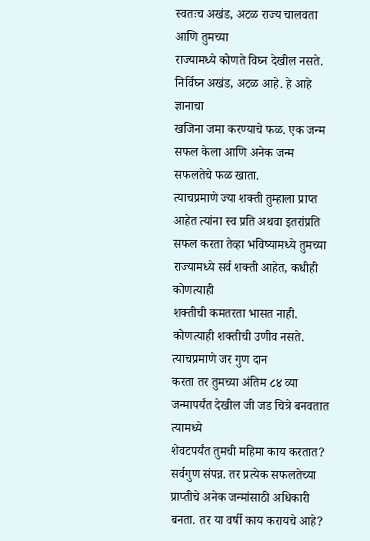स्वतःच अखंड, अटळ राज्य चालवता आणि तुमच्या
राज्यामध्ये कोणते विघ्न देखील नसते. निर्विघ्न अखंड, अटळ आहे. हे आहे ज्ञानाचा
खजिना जमा करण्याचे फळ. एक जन्म सफल केला आणि अनेक जन्म सफलतेचे फळ खाता.
त्याचप्रमाणे ज्या शक्ती तुम्हाला प्राप्त आहेत त्यांना स्व प्रति अथवा इतरांप्रति
सफल करता तेव्हा भविष्यामध्ये तुमच्या राज्यामध्ये सर्व शक्ती आहेत, कधीही कोणत्याही
शक्तीची कमतरता भासत नाही. कोणत्याही शक्तीची उणीव नसते. त्याचप्रमाणे जर गुण दान
करता तर तुमच्या अंतिम ८४ व्या जन्मापर्यंत देखील जी जड चित्रे बनवतात त्यामध्ये
शेवटपर्यंत तुमची महिमा काय करतात? सर्वगुण संपन्न. तर प्रत्येक सफलतेच्या
प्राप्तीचे अनेक जन्मांसाठी अधिकारी बनता. तर या वर्षी काय करायचे आहे?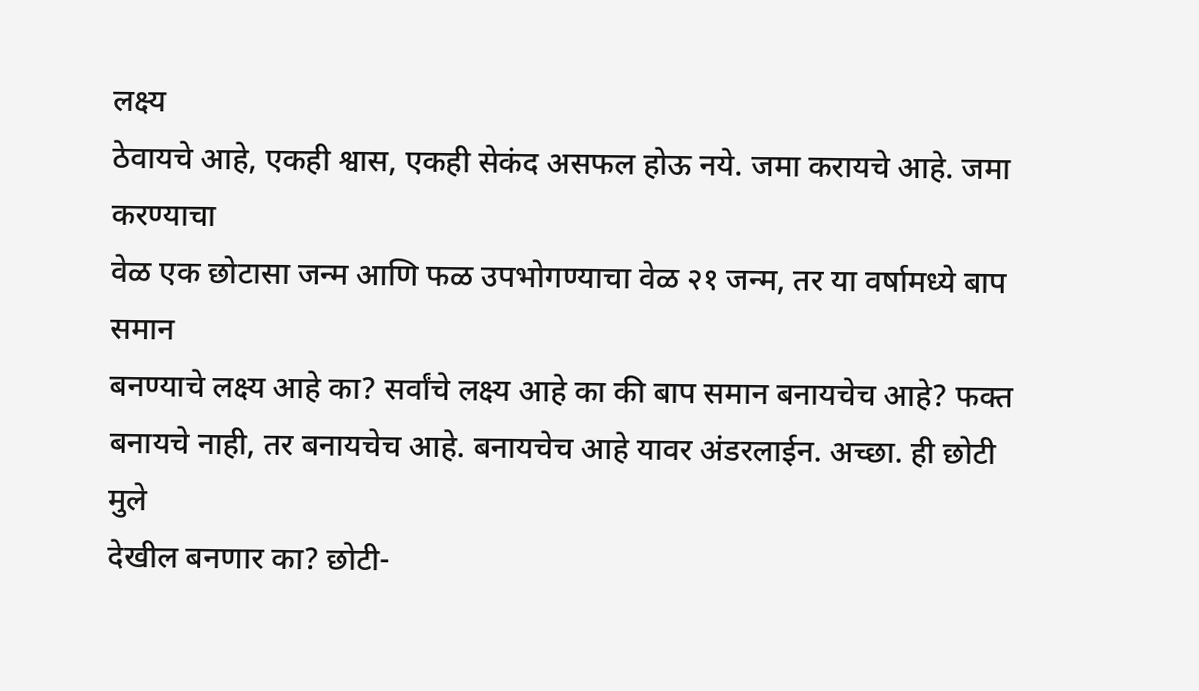लक्ष्य
ठेवायचे आहे, एकही श्वास, एकही सेकंद असफल होऊ नये. जमा करायचे आहे. जमा करण्याचा
वेळ एक छोटासा जन्म आणि फळ उपभोगण्याचा वेळ २१ जन्म, तर या वर्षामध्ये बाप समान
बनण्याचे लक्ष्य आहे का? सर्वांचे लक्ष्य आहे का की बाप समान बनायचेच आहे? फक्त
बनायचे नाही, तर बनायचेच आहे. बनायचेच आहे यावर अंडरलाईन. अच्छा. ही छोटी मुले
देखील बनणार का? छोटी-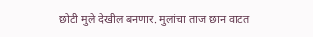छोटी मुले देखील बनणार. मुलांचा ताज छान वाटत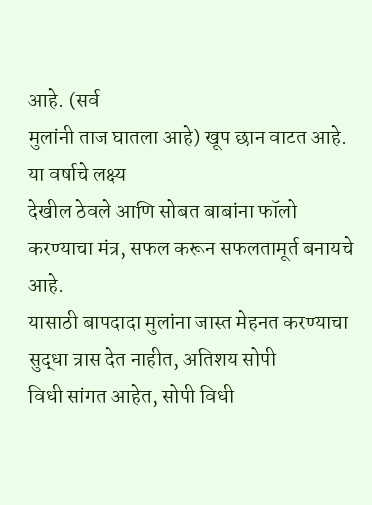आहे. (सर्व
मुलांनी ताज घातला आहे) खूप छान वाटत आहे.
या वर्षाचे लक्ष्य
देखील ठेवले आणि सोबत बाबांना फॉलो करण्याचा मंत्र, सफल करून सफलतामूर्त बनायचे आहे.
यासाठी बापदादा मुलांना जास्त मेहनत करण्याचा सुद्धा त्रास देत नाहीत, अतिशय सोपी
विधी सांगत आहेत, सोपी विधी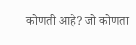कोणती आहे? जो कोणता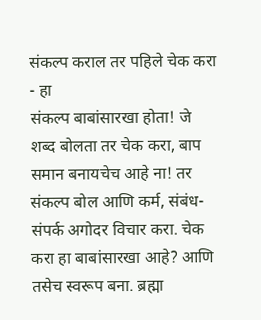संकल्प कराल तर पहिले चेक करा - हा
संकल्प बाबांसारखा होता! जे शब्द बोलता तर चेक करा, बाप समान बनायचेच आहे ना! तर
संकल्प बोल आणि कर्म, संबंध-संपर्क अगोदर विचार करा. चेक करा हा बाबांसारखा आहे? आणि
तसेच स्वरूप बना. ब्रह्मा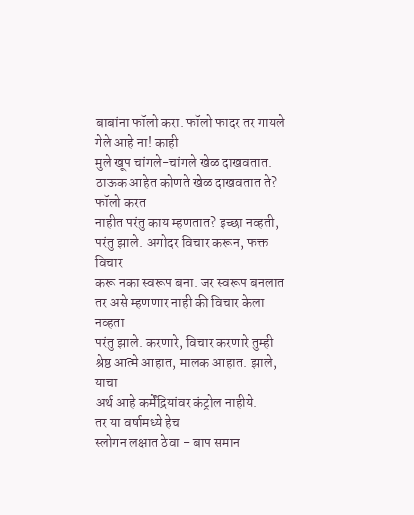बाबांना फॉलो करा. फॉलो फादर तर गायले गेले आहे ना! काही
मुले खूप चांगले-चांगले खेळ दाखवतात. ठाऊक आहेत कोणते खेळ दाखवतात ते? फॉलो करत
नाहीत परंतु काय म्हणतात? इच्छा नव्हती, परंतु झाले. अगोदर विचार करून, फक्त विचार
करू नका स्वरूप बना. जर स्वरूप बनलात तर असे म्हणणार नाही की विचार केला नव्हता
परंतु झाले. करणारे, विचार करणारे तुम्ही श्रेष्ठ आत्मे आहात, मालक आहात. झाले, याचा
अर्थ आहे कर्मेंद्रियांवर कंट्रोल नाहीये.
तर या वर्षामध्ये हेच
स्लोगन लक्षात ठेवा - बाप समान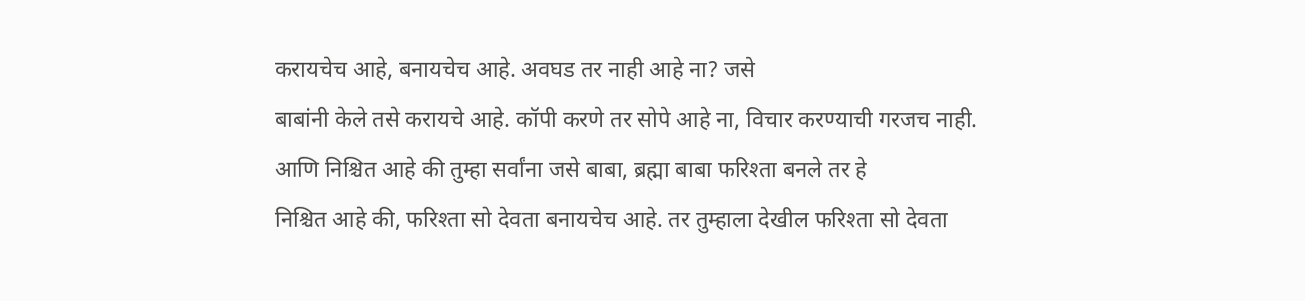करायचेच आहे, बनायचेच आहे. अवघड तर नाही आहे ना? जसे
बाबांनी केले तसे करायचे आहे. कॉपी करणे तर सोपे आहे ना, विचार करण्याची गरजच नाही.
आणि निश्चित आहे की तुम्हा सर्वांना जसे बाबा, ब्रह्मा बाबा फरिश्ता बनले तर हे
निश्चित आहे की, फरिश्ता सो देवता बनायचेच आहे. तर तुम्हाला देखील फरिश्ता सो देवता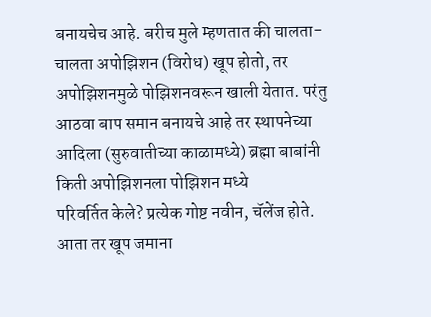बनायचेच आहे. बरीच मुले म्हणतात की चालता-चालता अपोझिशन (विरोध) खूप होतो, तर
अपोझिशनमुळे पोझिशनवरून खाली येतात. परंतु आठवा बाप समान बनायचे आहे तर स्थापनेच्या
आदिला (सुरुवातीच्या काळामध्ये) ब्रह्मा बाबांनी किती अपोझिशनला पोझिशन मध्ये
परिवर्तित केले? प्रत्येक गोष्ट नवीन, चॅलेंज होते. आता तर खूप जमाना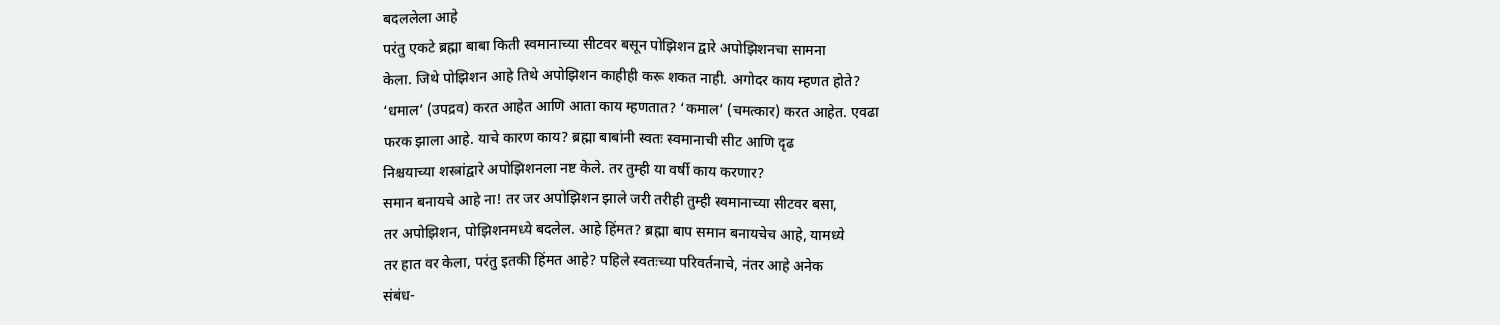बदललेला आहे
परंतु एकटे ब्रह्मा बाबा किती स्वमानाच्या सीटवर बसून पोझिशन द्वारे अपोझिशनचा सामना
केला. जिथे पोझिशन आहे तिथे अपोझिशन काहीही करू शकत नाही. अगोदर काय म्हणत होते?
‘धमाल’ (उपद्रव) करत आहेत आणि आता काय म्हणतात? ‘कमाल’ (चमत्कार) करत आहेत. एवढा
फरक झाला आहे. याचे कारण काय? ब्रह्मा बाबांनी स्वतः स्वमानाची सीट आणि दृढ
निश्चयाच्या शस्त्रांद्वारे अपोझिशनला नष्ट केले. तर तुम्ही या वर्षी काय करणार?
समान बनायचे आहे ना! तर जर अपोझिशन झाले जरी तरीही तुम्ही स्वमानाच्या सीटवर बसा,
तर अपोझिशन, पोझिशनमध्ये बदलेल. आहे हिंमत? ब्रह्मा बाप समान बनायचेच आहे, यामध्ये
तर हात वर केला, परंतु इतकी हिंमत आहे? पहिले स्वतःच्या परिवर्तनाचे, नंतर आहे अनेक
संबंध-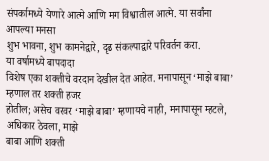संपर्कामध्ये येणारे आत्मे आणि मग विश्वातील आत्मे. या सर्वांना आपल्या मनसा
शुभ भावना, शुभ कामनेद्वारे, दृढ संकल्पाद्वारे परिवर्तन करा.
या वर्षामध्ये बापदादा
विशेष एका शक्तीचे वरदान देखील देत आहेत. मनापासून ‘माझे बाबा’ म्हणाल तर शक्ती हजर
होतील; असेच वरवर ‘माझे बाबा’ म्हणायचे नाही, मनापासून म्हटले, अधिकार ठेवला, माझे
बाबा आणि शक्ती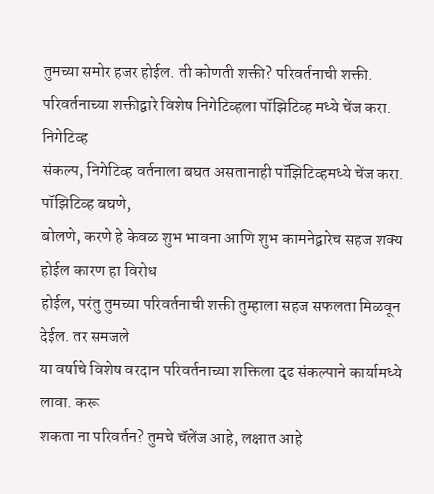तुमच्या समोर हजर होईल. ती कोणती शक्ती? परिवर्तनाची शक्ती.
परिवर्तनाच्या शक्तीद्वारे विशेष निगेटिव्हला पॉझिटिव्ह मध्ये चेंज करा. निगेटिव्ह
संकल्प, निगेटिव्ह वर्तनाला बघत असतानाही पॉझिटिव्हमध्ये चेंज करा. पॉझिटिव्ह बघणे,
बोलणे, करणे हे केवळ शुभ भावना आणि शुभ कामनेद्वारेच सहज शक्य होईल कारण हा विरोध
होईल, परंतु तुमच्या परिवर्तनाची शक्ती तुम्हाला सहज सफलता मिळवून देईल. तर समजले
या वर्षाचे विशेष वरदान परिवर्तनाच्या शक्तिला दृढ संकल्पाने कार्यामध्ये लावा. करू
शकता ना परिवर्तन? तुमचे चॅलेंज आहे, लक्षात आहे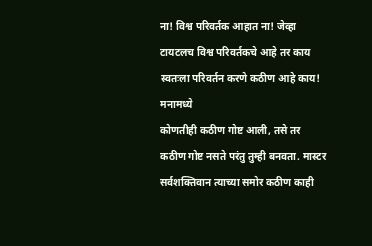ना! विश्व परिवर्तक आहात ना! जेव्हा
टायटलच विश्व परिवर्तकचे आहे तर काय स्वतःला परिवर्तन करणे कठीण आहे काय! मनामध्ये
कोणतीही कठीण गोष्ट आली, तसे तर कठीण गोष्ट नसते परंतु तुम्ही बनवता. मास्टर
सर्वशक्तिवान त्याच्या समोर कठीण काही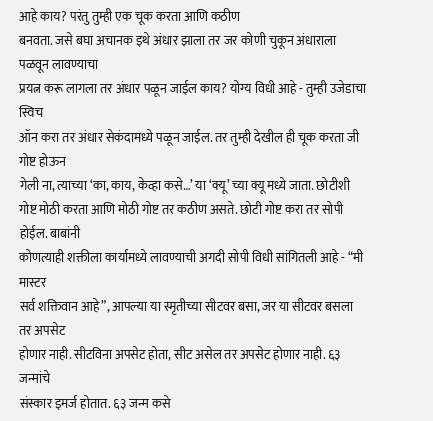आहे काय? परंतु तुम्ही एक चूक करता आणि कठीण
बनवता. जसे बघा अचानक इथे अंधार झाला तर जर कोणी चुकून अंधाराला पळवून लावण्याचा
प्रयत्न करू लागला तर अंधार पळून जाईल काय? योग्य विधी आहे - तुम्ही उजेडाचा स्विच
ऑन करा तर अंधार सेकंदामध्ये पळून जाईल. तर तुम्ही देखील ही चूक करता जी गोष्ट होऊन
गेली ना, त्याच्या ‘का, काय, केव्हा कसे…’ या ‘क्यू’ च्या क्यू मध्ये जाता. छोटीशी
गोष्ट मोठी करता आणि मोठी गोष्ट तर कठीण असते. छोटी गोष्ट करा तर सोपी होईल. बाबांनी
कोणत्याही शक्तीला कार्यामध्ये लावण्याची अगदी सोपी विधी सांगितली आहे - “मी मास्टर
सर्व शक्तिवान आहे”, आपल्या या स्मृतीच्या सीटवर बसा, जर या सीटवर बसला तर अपसेट
होणार नाही. सीटविना अपसेट होता, सीट असेल तर अपसेट होणार नाही. ६३ जन्मांचे
संस्कार इमर्ज होतात. ६३ जन्म कसे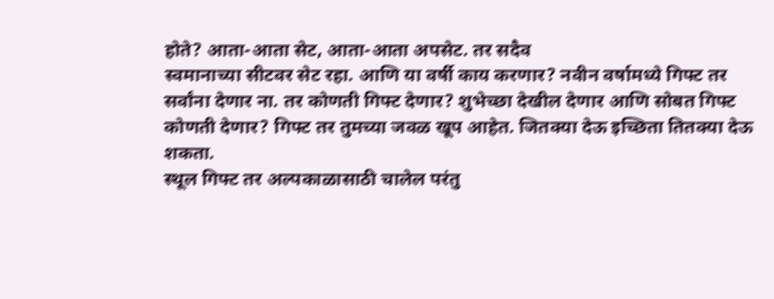होते? आता-आता सेट, आता-आता अपसेट. तर सदैव
स्वमानाच्या सीटवर सेट रहा. आणि या वर्षी काय करणार? नवीन वर्षामध्ये गिफ्ट तर
सर्वांना देणार ना. तर कोणती गिफ्ट देणार? शुभेच्छा देखील देणार आणि सोबत गिफ्ट
कोणती देणार? गिफ्ट तर तुमच्या जवळ खूप आहेत. जितक्या देऊ इच्छिता तितक्या देऊ शकता.
स्थूल गिफ्ट तर अल्पकाळासाठी चालेल परंतु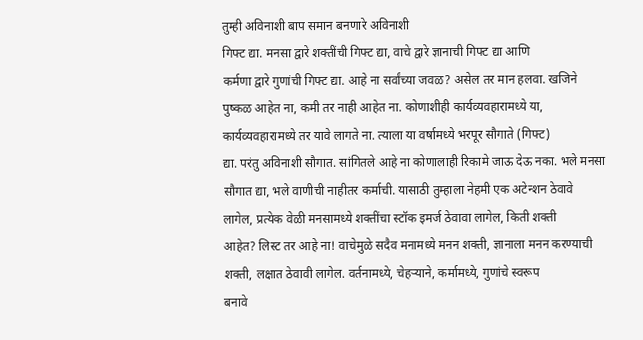तुम्ही अविनाशी बाप समान बनणारे अविनाशी
गिफ्ट द्या. मनसा द्वारे शक्तींची गिफ्ट द्या, वाचे द्वारे ज्ञानाची गिफ्ट द्या आणि
कर्मणा द्वारे गुणांची गिफ्ट द्या. आहे ना सर्वांच्या जवळ? असेल तर मान हलवा. खजिने
पुष्कळ आहेत ना, कमी तर नाही आहेत ना. कोणाशीही कार्यव्यवहारामध्ये या,
कार्यव्यवहारामध्ये तर यावे लागते ना. त्याला या वर्षामध्ये भरपूर सौगाते (गिफ्ट)
द्या. परंतु अविनाशी सौगात. सांगितले आहे ना कोणालाही रिकामे जाऊ देऊ नका. भले मनसा
सौगात द्या, भले वाणीची नाहीतर कर्माची. यासाठी तुम्हाला नेहमी एक अटेन्शन ठेवावे
लागेल, प्रत्येक वेळी मनसामध्ये शक्तींचा स्टॉक इमर्ज ठेवावा लागेल, किती शक्ती
आहेत? लिस्ट तर आहे ना! वाचेमुळे सदैव मनामध्ये मनन शक्ती, ज्ञानाला मनन करण्याची
शक्ती, लक्षात ठेवावी लागेल. वर्तनामध्ये, चेहऱ्याने, कर्मामध्ये, गुणांचे स्वरूप
बनावे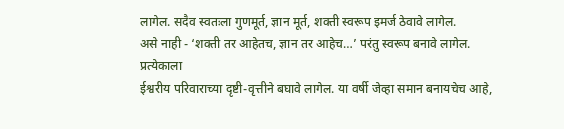लागेल. सदैव स्वतःला गुणमूर्त, ज्ञान मूर्त, शक्ती स्वरूप इमर्ज ठेवावे लागेल.
असे नाही - ‘शक्ती तर आहेतच, ज्ञान तर आहेच…’ परंतु स्वरूप बनावे लागेल. प्रत्येकाला
ईश्वरीय परिवाराच्या दृष्टी-वृत्तीने बघावे लागेल. या वर्षी जेव्हा समान बनायचेच आहे,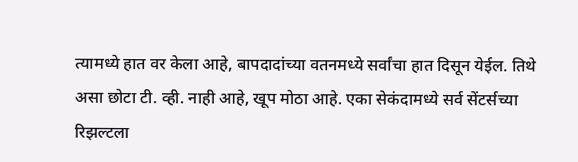त्यामध्ये हात वर केला आहे, बापदादांच्या वतनमध्ये सर्वांचा हात दिसून येईल. तिथे
असा छोटा टी. व्ही. नाही आहे, खूप मोठा आहे. एका सेकंदामध्ये सर्व सेंटर्सच्या
रिझल्टला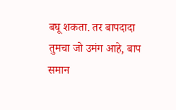बघू शकता. तर बापदादा तुमचा जो उमंग आहे, बाप समान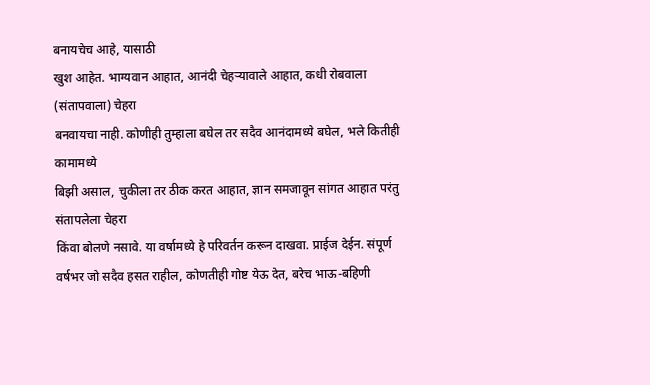बनायचेच आहे, यासाठी
खुश आहेत. भाग्यवान आहात, आनंदी चेहऱ्यावाले आहात, कधी रोबवाला (संतापवाला) चेहरा
बनवायचा नाही. कोणीही तुम्हाला बघेल तर सदैव आनंदामध्ये बघेल, भले कितीही कामामध्ये
बिझी असाल, चुकीला तर ठीक करत आहात, ज्ञान समजावून सांगत आहात परंतु संतापलेला चेहरा
किंवा बोलणे नसावे. या वर्षामध्ये हे परिवर्तन करून दाखवा. प्राईज देईन. संपूर्ण
वर्षभर जो सदैव हसत राहील, कोणतीही गोष्ट येऊ देत, बरेच भाऊ-बहिणी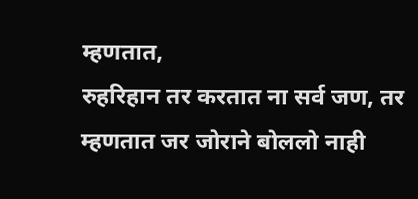म्हणतात,
रुहरिहान तर करतात ना सर्व जण, तर म्हणतात जर जोराने बोललो नाही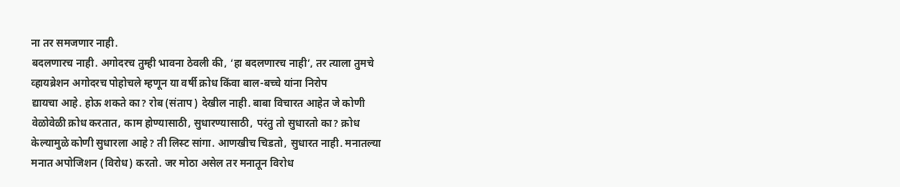ना तर समजणार नाही.
बदलणारच नाही. अगोदरच तुम्ही भावना ठेवली की, ‘हा बदलणारच नाही’, तर त्याला तुमचे
व्हायब्रेशन अगोदरच पोहोचले म्हणून या वर्षी क्रोध किंवा बाल-बच्चे यांना निरोप
द्यायचा आहे. होऊ शकते का? रोब (संताप) देखील नाही. बाबा विचारत आहेत जे कोणी
वेळोवेळी क्रोध करतात, काम होण्यासाठी, सुधारण्यासाठी, परंतु तो सुधारतो का? क्रोध
केल्यामुळे कोणी सुधारला आहे? ती लिस्ट सांगा. आणखीच चिडतो, सुधारत नाही. मनातल्या
मनात अपोजिशन (विरोध) करतो. जर मोठा असेल तर मनातून विरोध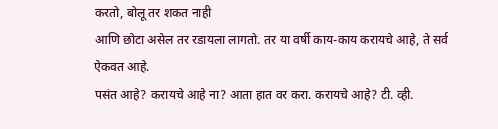करतो, बोलू तर शकत नाही
आणि छोटा असेल तर रडायला लागतो. तर या वर्षी काय-काय करायचे आहे, ते सर्व ऐकवत आहे.
पसंत आहे? करायचे आहे ना? आता हात वर करा. करायचे आहे? टी. व्ही.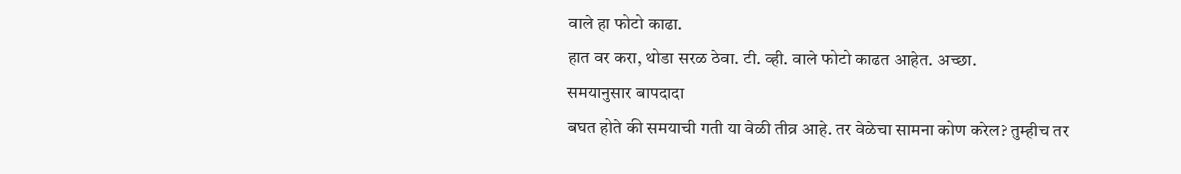वाले हा फोटो काढा.
हात वर करा, थोडा सरळ ठेवा. टी. व्ही. वाले फोटो काढत आहेत. अच्छा.
समयानुसार बापदादा
बघत होते की समयाची गती या वेळी तीव्र आहे. तर वेळेचा सामना कोण करेल? तुम्हीच तर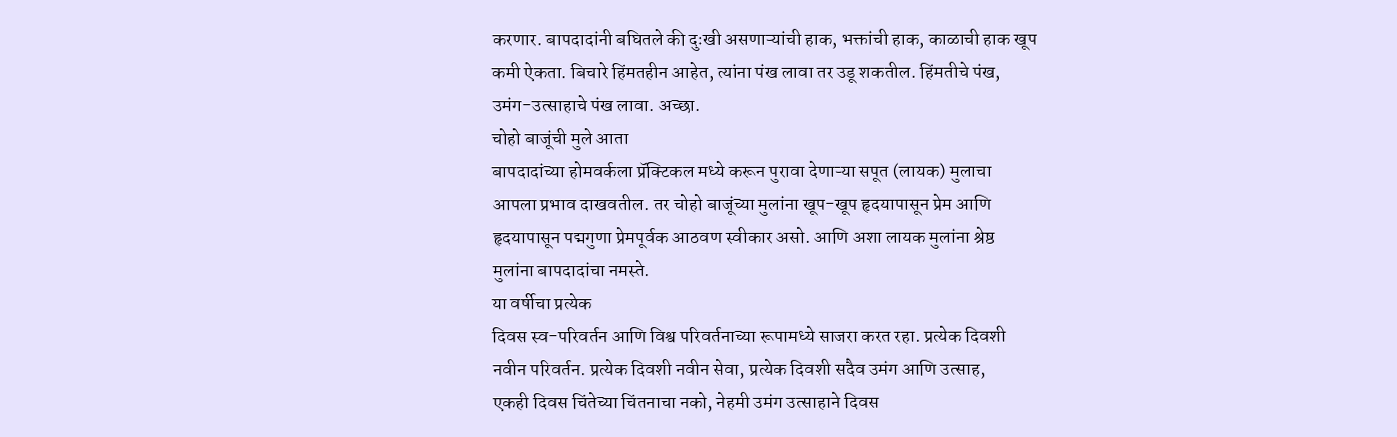करणार. बापदादांनी बघितले की दुःखी असणाऱ्यांची हाक, भक्तांची हाक, काळाची हाक खूप
कमी ऐकता. बिचारे हिंमतहीन आहेत, त्यांना पंख लावा तर उडू शकतील. हिंमतीचे पंख,
उमंग-उत्साहाचे पंख लावा. अच्छा.
चोहो बाजूंची मुले आता
बापदादांच्या होमवर्कला प्रॅक्टिकल मध्ये करून पुरावा देणाऱ्या सपूत (लायक) मुलाचा
आपला प्रभाव दाखवतील. तर चोहो बाजूंच्या मुलांना खूप-खूप हृदयापासून प्रेम आणि
हृदयापासून पद्मगुणा प्रेमपूर्वक आठवण स्वीकार असो. आणि अशा लायक मुलांना श्रेष्ठ
मुलांना बापदादांचा नमस्ते.
या वर्षीचा प्रत्येक
दिवस स्व-परिवर्तन आणि विश्व परिवर्तनाच्या रूपामध्ये साजरा करत रहा. प्रत्येक दिवशी
नवीन परिवर्तन. प्रत्येक दिवशी नवीन सेवा, प्रत्येक दिवशी सदैव उमंग आणि उत्साह,
एकही दिवस चिंतेच्या चिंतनाचा नको, नेहमी उमंग उत्साहाने दिवस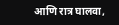आणि रात्र घालवा,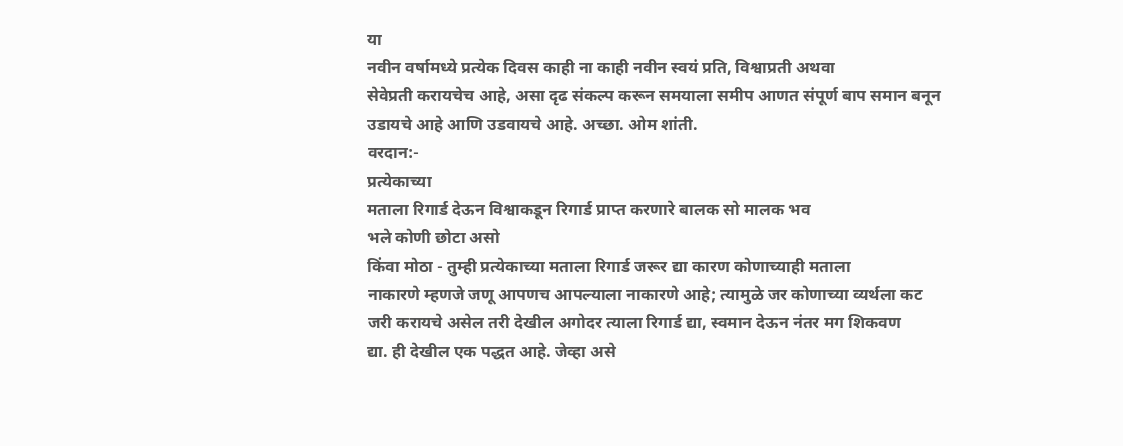या
नवीन वर्षामध्ये प्रत्येक दिवस काही ना काही नवीन स्वयं प्रति, विश्वाप्रती अथवा
सेवेप्रती करायचेच आहे, असा दृढ संकल्प करून समयाला समीप आणत संपूर्ण बाप समान बनून
उडायचे आहे आणि उडवायचे आहे. अच्छा. ओम शांती.
वरदान:-
प्रत्येकाच्या
मताला रिगार्ड देऊन विश्वाकडून रिगार्ड प्राप्त करणारे बालक सो मालक भव
भले कोणी छोटा असो
किंवा मोठा - तुम्ही प्रत्येकाच्या मताला रिगार्ड जरूर द्या कारण कोणाच्याही मताला
नाकारणे म्हणजे जणू आपणच आपल्याला नाकारणे आहे; त्यामुळे जर कोणाच्या व्यर्थला कट
जरी करायचे असेल तरी देखील अगोदर त्याला रिगार्ड द्या, स्वमान देऊन नंतर मग शिकवण
द्या. ही देखील एक पद्धत आहे. जेव्हा असे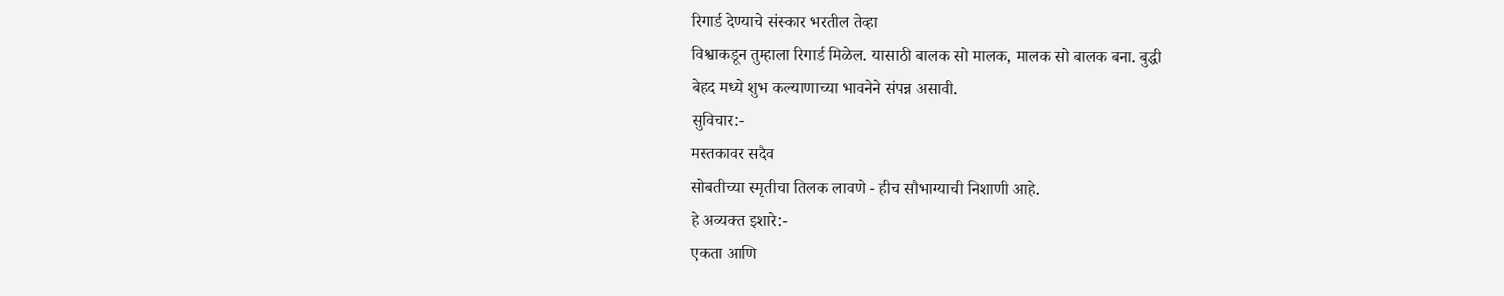रिगार्ड देण्याचे संस्कार भरतील तेव्हा
विश्वाकडून तुम्हाला रिगार्ड मिळेल. यासाठी बालक सो मालक, मालक सो बालक बना. बुद्धी
बेहद मध्ये शुभ कल्याणाच्या भावनेने संपन्न असावी.
सुविचार:-
मस्तकावर सदैव
सोबतीच्या स्मृतीचा तिलक लावणे - हीच सौभाग्याची निशाणी आहे.
हे अव्यक्त इशारे:-
एकता आणि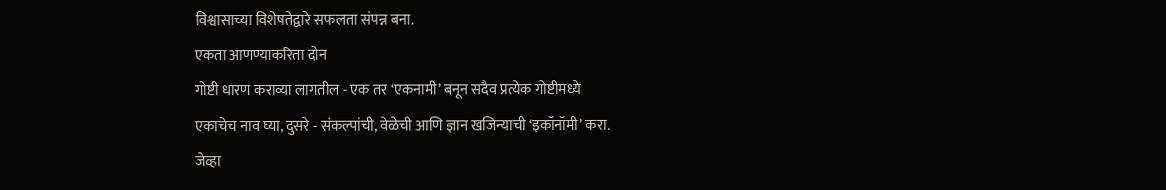विश्वासाच्या विशेषतेद्वारे सफलता संपन्न बना.
एकता आणण्याकरिता दोन
गोष्टी धारण कराव्या लागतील - एक तर ‘एकनामी’ बनून सदैव प्रत्येक गोष्टीमध्ये
एकाचेच नाव घ्या, दुसरे - संकल्पांची, वेळेची आणि ज्ञान खजिन्याची ‘इकॉनॉमी’ करा.
जेव्हा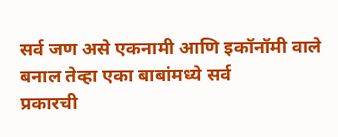सर्व जण असे एकनामी आणि इकॉनॉमी वाले बनाल तेव्हा एका बाबांमध्ये सर्व
प्रकारची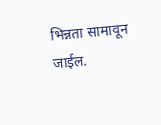भिन्नता सामावून जाईल.